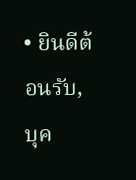• ยินดีต้อนรับ, บุค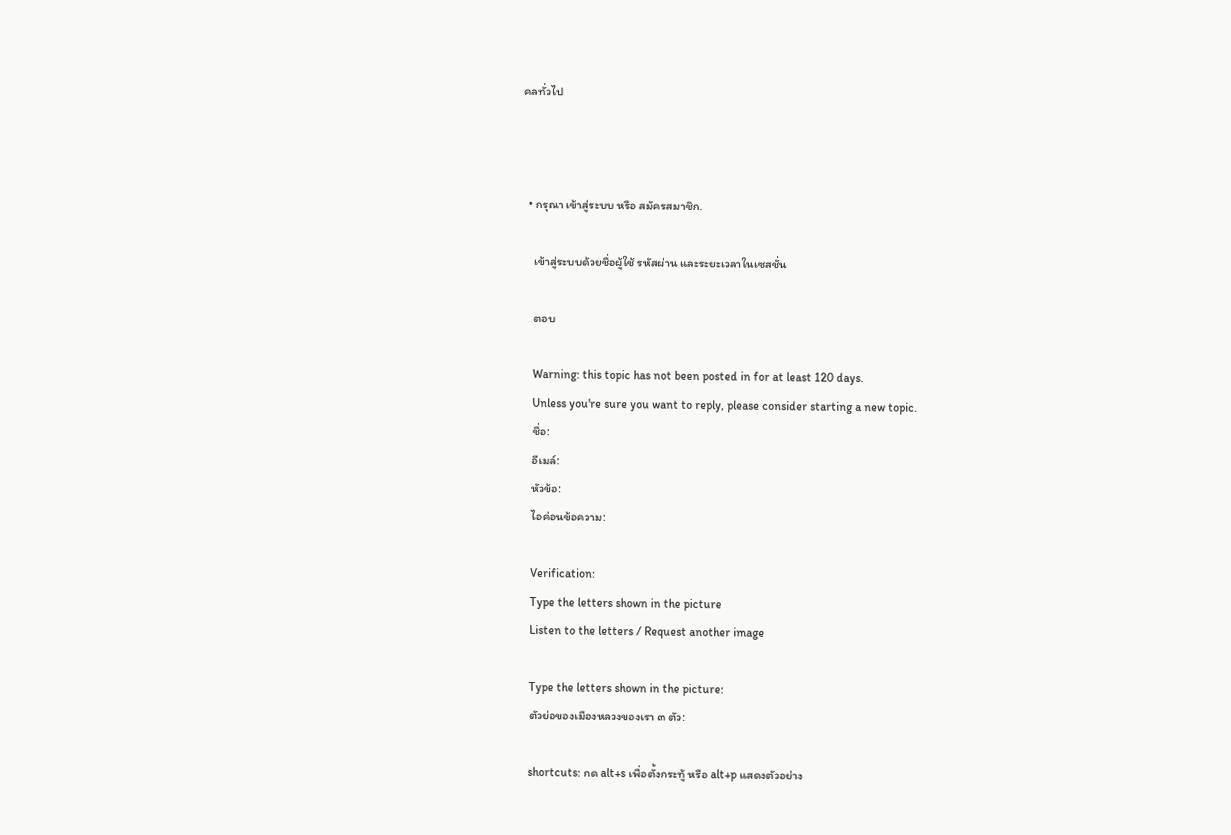คลทั่วไป



  • กรุณา เข้าสู่ระบบ หรือ สมัครสมาชิก.

    เข้าสู่ระบบด้วยชื่อผู้ใช้ รหัสผ่าน และระยะเวลาในเซสชั่น

    ตอบ

    Warning: this topic has not been posted in for at least 120 days.
    Unless you're sure you want to reply, please consider starting a new topic.
    ชื่อ:
    อีเมล์:
    หัวข้อ:
    ไอค่อนข้อความ:

    Verification:
    Type the letters shown in the picture
    Listen to the letters / Request another image

    Type the letters shown in the picture:
    ตัวย่อของเมืองหลวงของเรา ๓ ตัว:

    shortcuts: กด alt+s เพื่อตั้งกระทู้ หรือ alt+p แสดงตัวอย่าง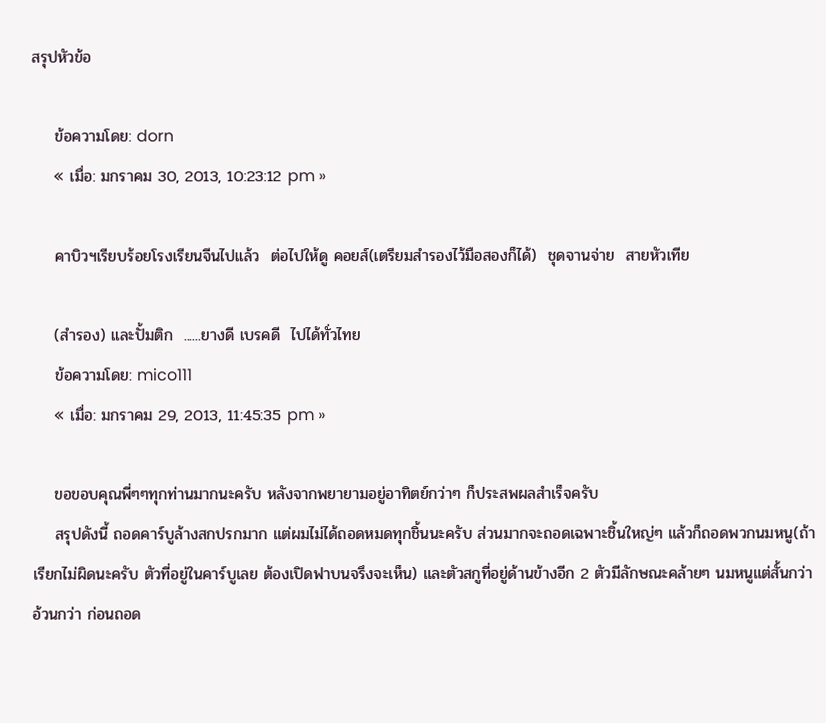สรุปหัวข้อ

    ข้อความโดย: dorn
    « เมื่อ: มกราคม 30, 2013, 10:23:12 pm »

    คาบิวฯเรียบร้อยโรงเรียนจีนไปแล้ว  ต่อไปให้ดู คอยส์(เตรียมสำรองไว้มือสองก็ได้)  ชุดจานจ่าย  สายหัวเทีย

    (สำรอง) และปั้มติก  ......ยางดี เบรคดี  ไปได้ทั่วไทย
    ข้อความโดย: mico111
    « เมื่อ: มกราคม 29, 2013, 11:45:35 pm »

    ขอขอบคุณพี่ๆๆทุกท่านมากนะครับ หลังจากพยายามอยู่อาทิตย์กว่าๆ ก็ประสพผลสำเร็จครับ
    สรุปดังนี้ ถอดคาร์บูล้างสกปรกมาก แต่ผมไม่ได้ถอดหมดทุกชิ้นนะครับ ส่วนมากจะถอดเฉพาะชิ้นใหญ่ๆ แล้วก็ถอดพวกนมหนู(ถ้าเรียกไม่ผิดนะครับ ตัวที่อยู่ในคาร์บูเลย ต้องเปิดฟาบนจรึงจะเห็น) และตัวสกูที่อยู่ด้านข้างอีก 2 ตัวมีลักษณะคล้ายๆ นมหนูแต่สั้นกว่าอ้วนกว่า ก่อนถอด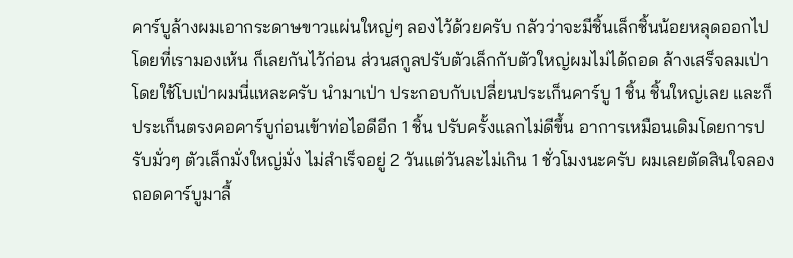คาร์บูล้างผมเอากระดาษขาวแผ่นใหญ่ๆ ลองไว้ด้วยครับ กลัวว่าจะมีชิ้นเล็กชิ้นน้อยหลุดออกไปโดยที่เรามองเห้น ก็เลยกันไว้ก่อน ส่วนสกูลปรับตัวเล็กกับตัวใหญ่ผมไม่ได้ถอด ล้างเสร็จลมเป่าโดยใช้โบเป่าผมนี่แหละครับ นำมาเป่า ประกอบกับเปลี่ยนประเก็นคาร์บู 1 ชิ้น ชิ้นใหญ่เลย และก็ประเก็นตรงคอคาร์บูก่อนเข้าท่อไอดีอีก 1 ชิ้น ปรับครั้งแลกไม่ดีขึ้น อาการเหมือนเดิมโดยการปรับมั่วๆ ตัวเล็กมั่งใหญ่มั่ง ไม่สำเร็จอยู่ 2 วันแต่วันละไม่เกิน 1 ชั่วโมงนะครับ ผมเลยตัดสินใจลองถอดคาร์บูมาลื้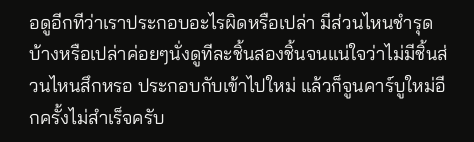อดูอีกทีว่าเราประกอบอะไรผิดหรือเปล่า มีส่วนไหนชำรุดบ้างหรือเปล่าค่อยๆนั่งดูทีละชิ้นสองชิ้นจนแน่ใจว่าไม่มีชิ้นส่วนไหนสึกหรอ ประกอบกับเข้าไปใหม่ แล้วก็จูนคาร์บูใหม่อีกครั้งไม่สำเร็จครับ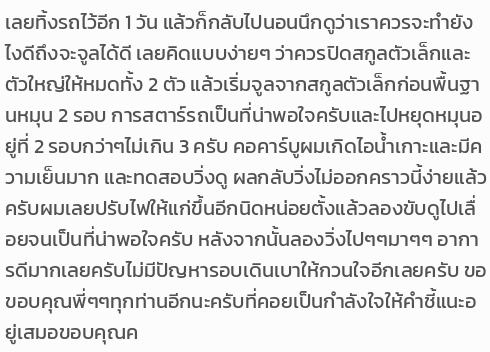เลยทิ้งรถไว้อีก 1 วัน แล้วก็กลับไปนอนนึกดูว่าเราควรจะทำยังไงดีถึงจะจูลได้ดี เลยคิดแบบง่ายๆ ว่าควรปิดสกูลตัวเล็กและตัวใหญ่ให้หมดทั้ง 2 ตัว แล้วเริ่มจูลจากสกูลตัวเล็กก่อนพื้นฐานหมุน 2 รอบ การสตาร์รถเป็นที่น่าพอใจครับและไปหยุดหมุนอยู่ที่ 2 รอบกว่าๆไม่เกิน 3 ครับ คอคาร์บูผมเกิดไอน้ำเกาะและมีความเย็นมาก และทดสอบวิ่งดู ผลกลับวิ่งไม่ออกคราวนี้ง่ายแล้วครับผมเลยปรับไฟให้แก่ขึ้นอีกนิดหน่อยตั้งแล้วลองขับดูไปเลื่อยจนเป็นที่น่าพอใจครับ หลังจากนั้นลองวิ่งไปๆๆมาๆๆ อาการดีมากเลยครับไม่มีปัญหารอบเดินเบาให้กวนใจอีกเลยครับ ขอขอบคุณพี่ๆๆทุกท่านอีกนะครับที่คอยเป็นกำลังใจให้คำชี้แนะอยู่เสมอขอบคุณค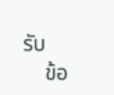รับ
    ข้อ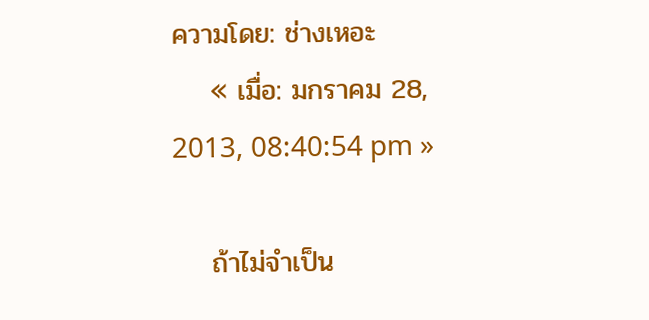ความโดย: ช่างเหอะ
    « เมื่อ: มกราคม 28, 2013, 08:40:54 pm »

    ถ้าไม่จำเป็น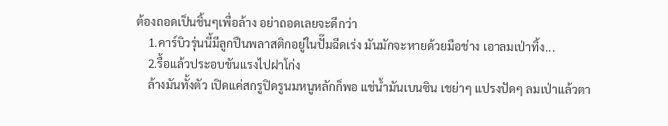ต้องถอดเป็นชิ้นๆเพื่อล้าง อย่าถอดเลยจะดีกว่า
    1.คาร์บิวรุ่นนี้มีลูกปืนพลาสติกอยู่ในปั๊มฉีดเร่ง มันมักจะหายด้วยมือช่าง เอาลมเป่าทิ้ง...
    2.รื้อแล้วประอบขันแรงไปฝาโก่ง
    ล้างมันทั้งตัว เปิดแค่สกรูปิดรูนมหนูหลักก็พอ แช่น้ำมันเบนซิน เชย่าๆ แปรงปัดๆ ลมเป่าแล้วตา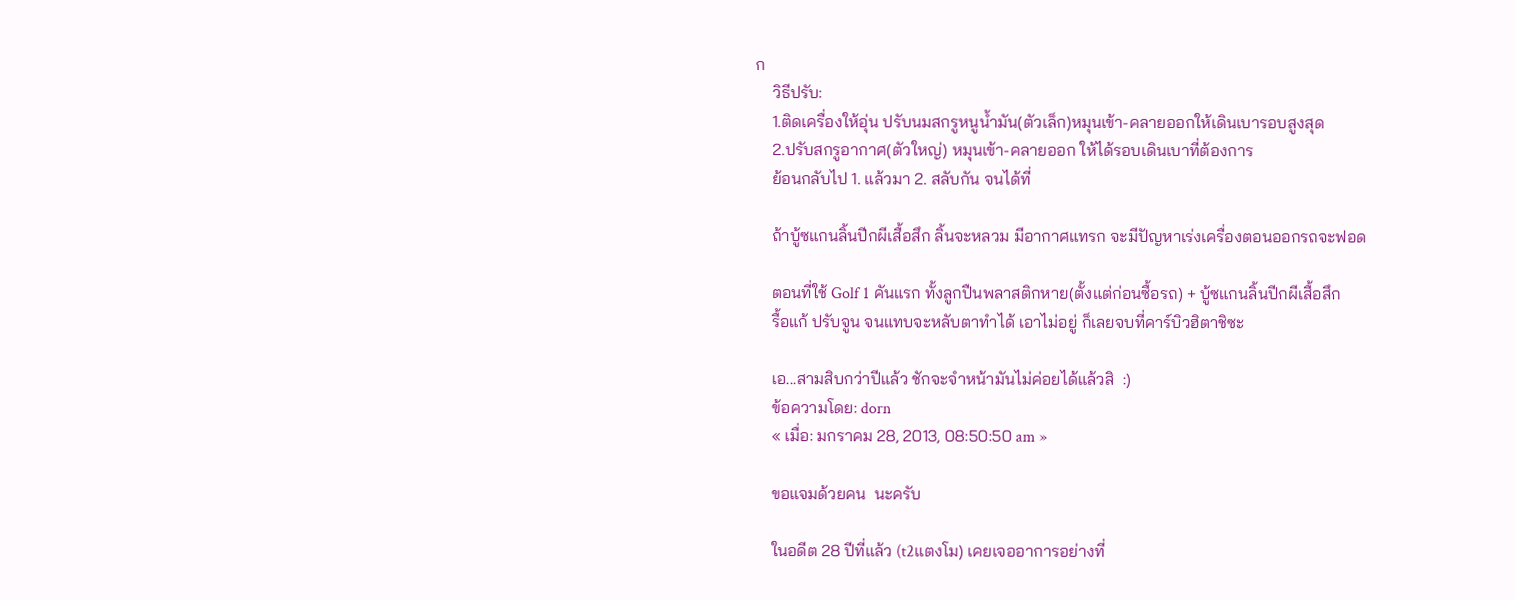ก
    วิธีปรับ:
    1.ติดเครื่องให้อุ่น ปรับนมสกรูหนูน้ำมัน(ตัวเล็ก)หมุนเข้า-คลายออกให้เดินเบารอบสูงสุด
    2.ปรับสกรูอากาศ(ตัวใหญ่) หมุนเข้า-คลายออก ให้ได้รอบเดินเบาที่ต้องการ
    ย้อนกลับไป 1. แล้วมา 2. สลับกัน จนได้ที่

    ถ้าบู้ซแกนลิ้นปีกผีเสื้อสึก ลิ้นจะหลวม มีอากาศแทรก จะมีปัญหาเร่งเครื่องตอนออกรถจะฟอด

    ตอนที่ใช้ Golf 1 คันแรก ทั้งลูกปืนพลาสติกหาย(ตั้งแต่ก่อนซื้อรถ) + บู้ซแกนลิ้นปีกผีเสื้อสึก
    รื้อแก้ ปรับจูน จนแทบจะหลับตาทำได้ เอาไม่อยู่ ก็เลยจบที่คาร์บิวฮิตาชิซะ

    เอ...สามสิบกว่าปีแล้ว ชักจะจำหน้ามันไม่ค่อยได้แล้วสิ  :)
    ข้อความโดย: dorn
    « เมื่อ: มกราคม 28, 2013, 08:50:50 am »

    ขอแจมด้วยคน  นะครับ

    ในอดีต 28 ปีที่แล้ว (t2แตงโม) เคยเจออาการอย่างที่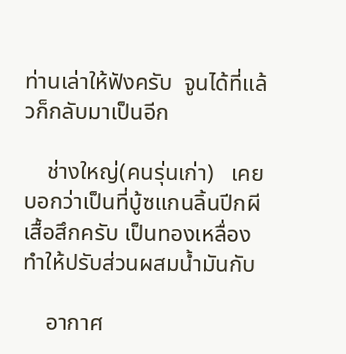ท่านเล่าให้ฟังครับ  จูนได้ที่แล้วก็กลับมาเป็นอีก

    ช่างใหญ่(คนรุ่นเก่า)   เคยบอกว่าเป็นที่บู้ซแกนลิ้นปีกผีเสื้อสึกครับ เป็นทองเหลื่องทำให้ปรับส่วนผสมน้ำมันกับ

    อากาศ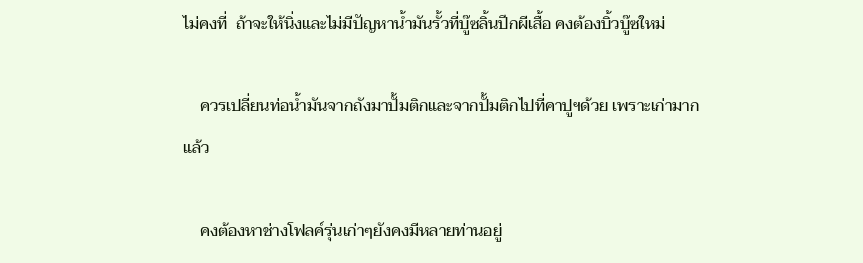ไม่คงที่  ถ้าจะให้นิ่งและไม่มีปัญหาน้ำมันรั้วที่บู๊ซลิ้นปีกผีเสื้อ คงต้องบิ้วบู๊ซใหม่

    ควรเปลี่ยนท่อน้ำมันจากถังมาปั้มติกและจากปั้มติกไปที่คาปูฯด้วย เพราะเก่ามากแล้ว

    คงต้องหาช่างโฟลค์รุ่นเก่าๆยังคงมีหลายท่านอยู่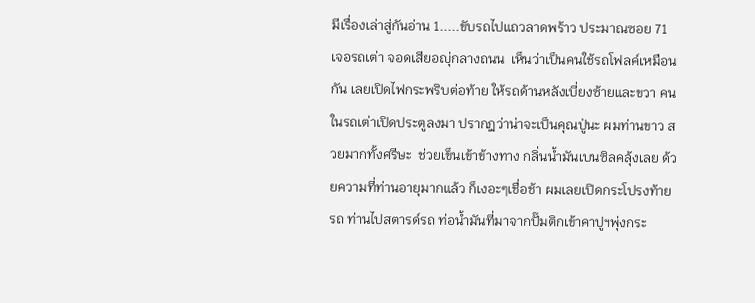มีเรื่องเล่าสู่กันอ่าน 1.....ขับรถไปแถวลาดพร้าว ประมาณซอย 71 เจอรถเต่า จอดเสียอญุ่กลางถนน  เห็นว่าเป็นคนใช้รถโฟลค์เหมือนกัน เลยเปิดไฟกระพริบต่อท้าย ให้รถด้านหลังเบี่ยงซ้ายและขวา คนในรถเต่าเปิดประตูลงมา ปรากฎว่าน่าจะเป็นคุณปู่นะ ผมท่านขาว สวยมากทั้งศรีษะ  ช่วยเข็นเข้าข้างทาง กลิ่นน้ำมันเบนซิลคลุ้งเลย ด้วยความที่ท่านอายุมากแล้ว ก็เงอะๆเชื่อช้า ผมเลยเปิดกระโปรงท้ายรถ ท่านไปสตารด์รถ ท่อน้ำมันที่มาจากปั๊มติกเข้าคาปูฯพุ่งกระ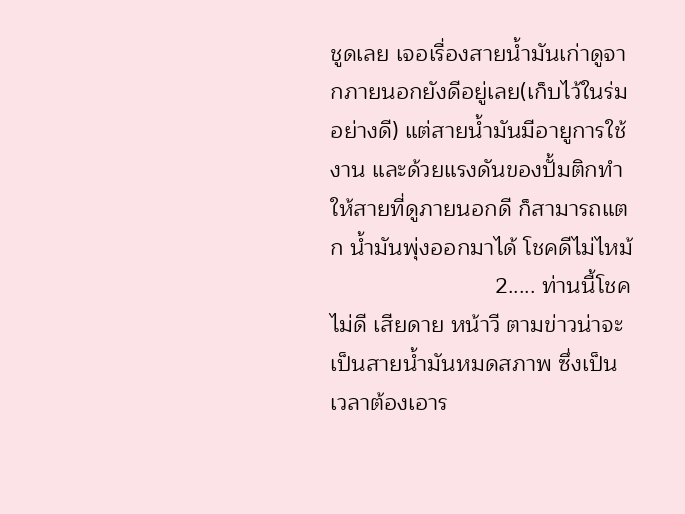ชูดเลย เจอเรื่องสายน้ำมันเก่าดูจากภายนอกยังดีอยู่เลย(เก็บไว้ในร่มอย่างดี) แต่สายน้ำมันมีอายูการใช้งาน และด้วยแรงดันของปั้มติกทำให้สายที่ดูภายนอกดี ก็สามารถแตก น้ำมันพุ่งออกมาได้ โชคดีไม่ไหม้
                          2..... ท่านนี้โชคไม่ดี เสียดาย หน้าวี ตามข่าวน่าจะเป็นสายน้ำมันหมดสภาพ ซึ่งเป็นเวลาต้องเอาร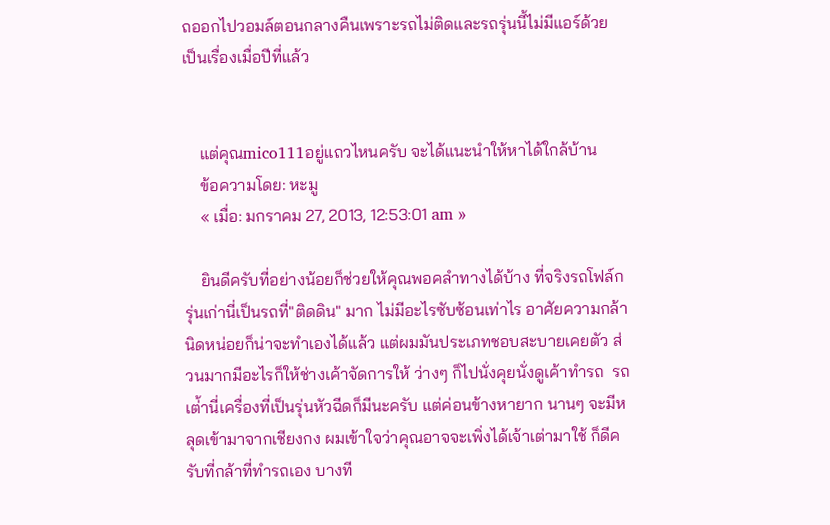ถออกไปวอมล์ตอนกลางคืนเพราะรถไม่ติดและรถรุ่นนี้ไม่มีแอร์ด้วย เป็นเรื่องเมื่อปีที่แล้ว


    แต่คุณmico111อยู่แถวไหนครับ จะได้แนะนำให้หาได้ใกล้บ้าน
    ข้อความโดย: หะมู
    « เมื่อ: มกราคม 27, 2013, 12:53:01 am »

    ยินดีครับที่อย่างน้อยก็ช่วยให้คุณพอคลำทางได้บ้าง ที่จริงรถโฟล์กรุ่นเก่านี่เป็นรถที่"ติดดิน" มาก ไม่มีอะไรซับซ้อนเท่าไร อาศัยความกล้านิดหน่อยก็น่าจะทำเองได้แล้ว แต่ผมมันประเภทชอบสะบายเคยตัว ส่วนมากมีอะไรก็ให้ช่างเค้าจัดการให้ ว่างๆ ก็ไปนั่งคุยนั่งดูเค้าทำรถ  รถเต่้านี่เครื่องที่เป็นรุ่นหัวฉีดก็มีนะครับ แต่ค่อนข้างหายาก นานๆ จะมีหลุดเข้ามาจากเชียงกง ผมเข้าใจว่าคุณอาจจะเพิ่งได้เจ้าเต่ามาใช้ ก็ดีครับที่กล้าที่ทำรถเอง บางที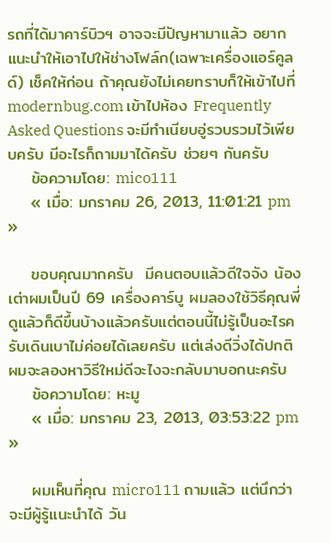รถที่ได้มาคาร์บิวฯ อาจจะมีปัญหามาแล้ว อยากแนะนำให้เอาไปให้ช่างโฟล์ก(เฉพาะเครื่องแอร์คูลด์) เช็คให้ก่อน ถ้าคุณยังไม่เคยทราบก็ให้เข้าไปที่ modernbug.com เข้าไปห้อง Frequently Asked Questions จะมีทำเนียบอู่รวบรวมไว้เพียบครับ มีอะไรก็ถามมาได้ครับ ช่วยๆ กันครับ
    ข้อความโดย: mico111
    « เมื่อ: มกราคม 26, 2013, 11:01:21 pm »

    ขอบคุณมากครับ  มีคนตอบแล้วดีใจจัง น้องเต่าผมเป็นปี 69 เครื่องคาร์บู ผมลองใช้วิธีคุณพี่ดูแล้วก็ดีขึ้นบ้างแล้วครับแต่ตอนนี้ไม่รู้เป็นอะไรครับเดินเบาไม่ค่อยได้เลยครับ แต่เล่งดีวิ่งได้ปกติ ผมจะลองหาวิธีใหม่ดีจะไงจะกลับมาบอกนะครับ
    ข้อความโดย: หะมู
    « เมื่อ: มกราคม 23, 2013, 03:53:22 pm »

    ผมเห็นที่คุณ micro111 ถามแล้ว แต่นึกว่าจะมีผู้รู้แนะนำได้ วัน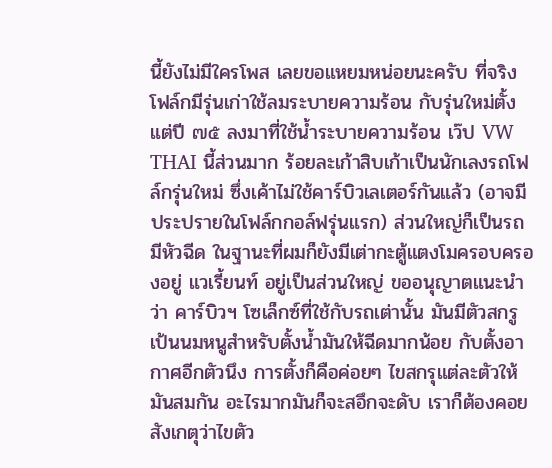นี้ยังไม่มีใครโพส เลยขอแหยมหน่อยนะครับ ที่จริงโฟล์กมีรุ่นเก่าใช้ลมระบายความร้อน กับรุ่นใหม่ตั้งแต่ปี ๗๕ ลงมาที่ใช้น้ำระบายความร้อน เว๊ป VW THAI นี้ส่วนมาก ร้อยละเก้าสิบเก้าเป็นนักเลงรถโฟล์กรุ่นใหม่ ซึ่งเค้าไม่ใช้คาร์บิวเลเตอร์กันแล้ว (อาจมีประปรายในโฟล์กกอล์ฟรุ่นแรก) ส่วนใหญ่ก็เป็นรถมีหัวฉีด ในฐานะที่ผมก็ยังมีเต่ากะตู้แตงโมครอบครองอยู่ แวเรี้ยนท์ อยู่เป็นส่วนใหญ่ ขออนุญาตแนะนำว่า คาร์บิวฯ โซเล็กซ์ที่ใช้กับรถเต่านั้น มันมีตัวสกรูเป้นนมหนูสำหรับตั้งน้ำมันให้ฉีดมากน้อย กับตั้งอากาศอีกตัวนึง การตั้งก็คือค่อยๆ ไขสกรุแต่ละตัวให้มันสมกัน อะไรมากมันก็จะสอึกจะดับ เราก็ต้องคอยสังเกตุว่าไขตัว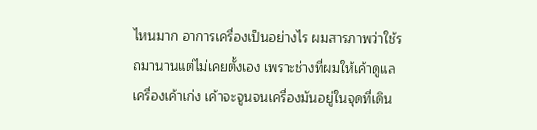ไหนมาก อาการเครื่องเป็นอย่างไร ผมสารภาพว่าใช้รถมานานแต่ไม่เคยตั้งเอง เพราะช่างที่ผมให้เค้าดูแลเครื่องเค้าเก่ง เค้าจะจูนจนเครื่องมันอยู่ในจุดที่เดิน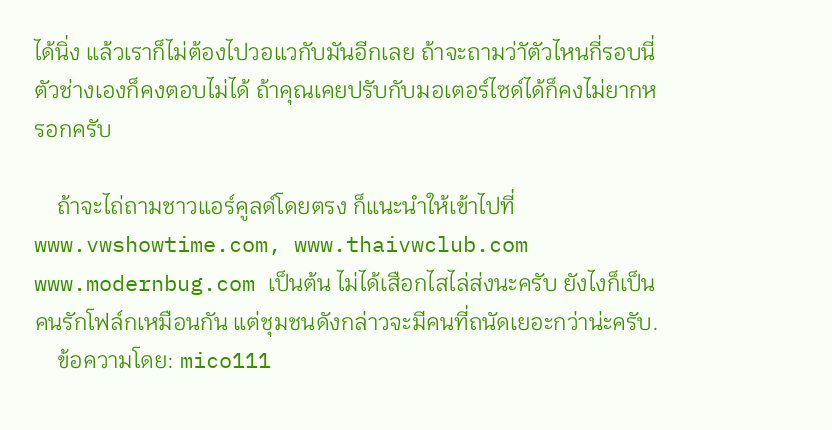ได้นิ่ง แล้วเราก็ไม่ต้องไปวอแวกับมันอีกเลย ถ้าจะถามว่าัตัวไหนกี่รอบนี่ตัวช่างเองก็คงตอบไม่ได้ ถ้าคุณเคยปรับกับมอเตอร์ไซด์ได้ก็คงไม่ยากหรอกครับ

    ถ้าจะไถ่ถามชาวแอร์คูลด์โดยตรง ก็แนะนำให้เข้าไปที่ www.vwshowtime.com, www.thaivwclub.com www.modernbug.com เป็นต้น ไม่ได้เสือกไสไล่ส่งนะครับ ยังไงก็เป็นคนรักโฟล์กเหมือนกัน แต่ชุมชนดังกล่าวจะมีคนที่ถนัดเยอะกว่าน่ะครับ.
    ข้อความโดย: mico111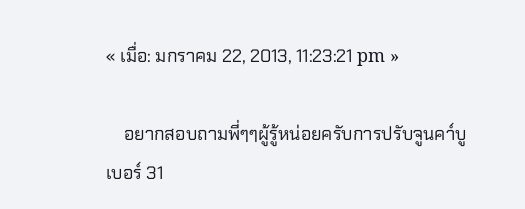« เมื่อ: มกราคม 22, 2013, 11:23:21 pm »

    อยากสอบถามพี่ๆๆผู้รู้หน่อยครับการปรับจูนคา์บูเบอร์ 31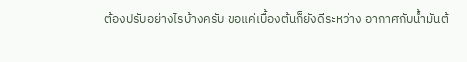ต้องปรับอย่างไรบ้างครับ ขอแค่เบื้องต้นก็ยังดีระหว่าง อากาศกับน้ำมันต้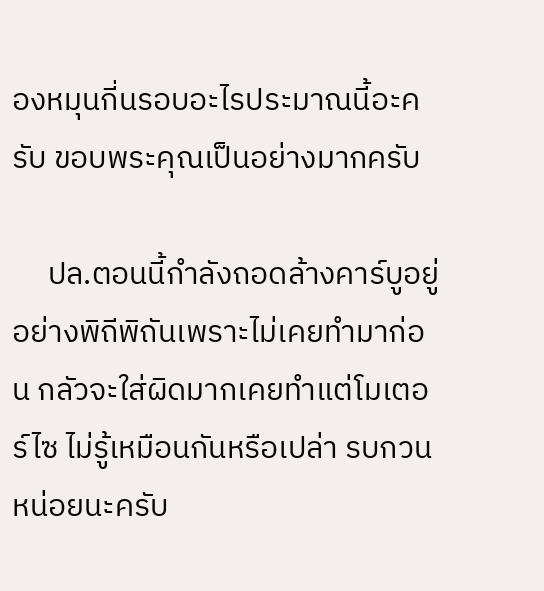องหมุนกี่นรอบอะไรประมาณนี้อะครับ ขอบพระคุณเป็นอย่างมากครับ

     ปล.ตอนนี้กำลังถอดล้างคาร์บูอยู่อย่างพิถีพิถันเพราะไม่เคยทำมาก่อน กลัวจะใส่ผิดมากเคยทำแต่โมเตอร์ไซ ไม่รู้เหมือนกันหรือเปล่า รบกวนหน่อยนะครับ